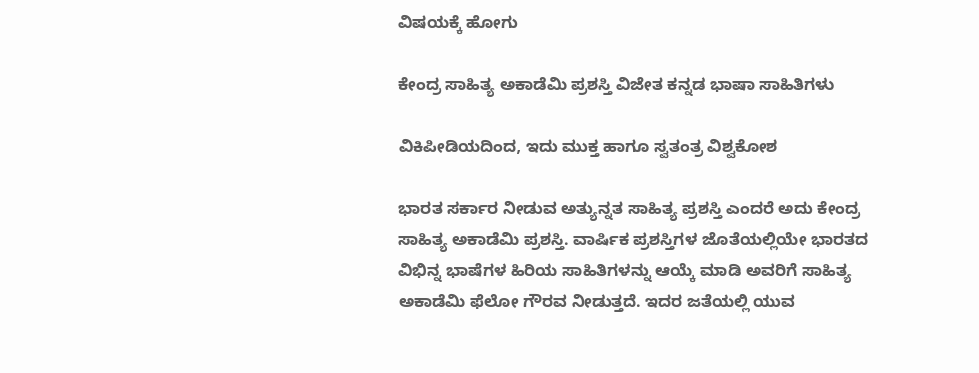ವಿಷಯಕ್ಕೆ ಹೋಗು

ಕೇಂದ್ರ ಸಾಹಿತ್ಯ ಅಕಾಡೆಮಿ ಪ್ರಶಸ್ತಿ ವಿಜೇತ ಕನ್ನಡ ಭಾಷಾ ಸಾಹಿತಿಗಳು

ವಿಕಿಪೀಡಿಯದಿಂದ, ಇದು ಮುಕ್ತ ಹಾಗೂ ಸ್ವತಂತ್ರ ವಿಶ್ವಕೋಶ

ಭಾರತ ಸರ್ಕಾರ ನೀಡುವ ಅತ್ಯುನ್ನತ ಸಾಹಿತ್ಯ ಪ್ರಶಸ್ತಿ ಎಂದರೆ ಅದು ಕೇಂದ್ರ ಸಾಹಿತ್ಯ ಅಕಾಡೆಮಿ ಪ್ರಶಸ್ತಿ. ವಾರ್ಷಿಕ ಪ್ರಶಸ್ತಿಗಳ ಜೊತೆಯಲ್ಲಿಯೇ ಭಾರತದ ವಿಭಿನ್ನ ಭಾಷೆಗಳ ಹಿರಿಯ ಸಾಹಿತಿಗಳನ್ನು ಆಯ್ಕೆ ಮಾಡಿ ಅವರಿಗೆ ಸಾಹಿತ್ಯ ಅಕಾಡೆಮಿ ಫೆಲೋ ಗೌರವ ನೀಡುತ್ತದೆ. ಇದರ ಜತೆಯಲ್ಲಿ ಯುವ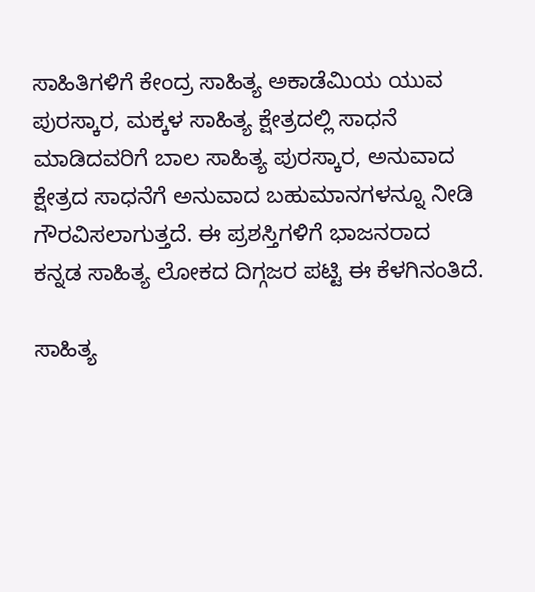ಸಾಹಿತಿಗಳಿಗೆ ಕೇಂದ್ರ ಸಾಹಿತ್ಯ ಅಕಾಡೆಮಿಯ ಯುವ ಪುರಸ್ಕಾರ, ಮಕ್ಕಳ ಸಾಹಿತ್ಯ ಕ್ಷೇತ್ರದಲ್ಲಿ ಸಾಧನೆ ಮಾಡಿದವರಿಗೆ ಬಾಲ ಸಾಹಿತ್ಯ ಪುರಸ್ಕಾರ, ಅನುವಾದ ಕ್ಷೇತ್ರದ ಸಾಧನೆಗೆ ಅನುವಾದ ಬಹುಮಾನಗಳನ್ನೂ ನೀಡಿ ಗೌರವಿಸಲಾಗುತ್ತದೆ. ಈ ಪ್ರಶಸ್ತಿಗಳಿಗೆ ಭಾಜನರಾದ ಕನ್ನಡ ಸಾಹಿತ್ಯ ಲೋಕದ ದಿಗ್ಗಜರ ಪಟ್ಟಿ ಈ ಕೆಳಗಿನಂತಿದೆ.

ಸಾಹಿತ್ಯ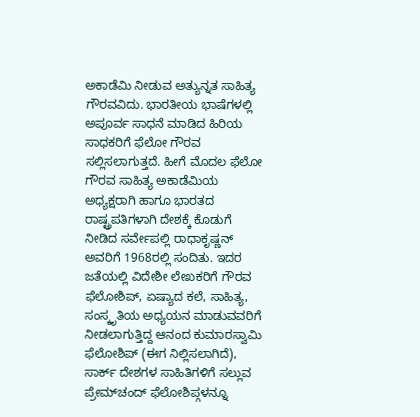ಅಕಾಡೆಮಿ ನೀಡುವ ಅತ್ಯುನ್ನತ ಸಾಹಿತ್ಯ ಗೌರವವಿದು. ಭಾರತೀಯ ಭಾಷೆಗಳಲ್ಲಿ ಅಪೂರ್ವ ಸಾಧನೆ ಮಾಡಿದ ಹಿರಿಯ ಸಾಧಕರಿಗೆ ಫೆಲೋ ಗೌರವ ಸಲ್ಲಿಸಲಾಗುತ್ತದೆ. ಹೀಗೆ ಮೊದಲ ಫೆಲೋ ಗೌರವ ಸಾಹಿತ್ಯ ಅಕಾಡೆಮಿಯ ಅಧ್ಯಕ್ಷರಾಗಿ ಹಾಗೂ ಭಾರತದ ರಾಷ್ಟ್ರಪತಿಗಳಾಗಿ ದೇಶಕ್ಕೆ ಕೊಡುಗೆ ನೀಡಿದ ಸರ್ವೇಪಲ್ಲಿ ರಾಧಾಕೃಷ್ಣನ್ ಅವರಿಗೆ 1968ರಲ್ಲಿ ಸಂದಿತು. ಇದರ ಜತೆಯಲ್ಲಿ ವಿದೇಶೀ ಲೇಖಕರಿಗೆ ಗೌರವ ಫೆಲೋಶಿಪ್, ಏಷ್ಯಾದ ಕಲೆ, ಸಾಹಿತ್ಯ, ಸಂಸ್ಕೃತಿಯ ಅಧ್ಯಯನ ಮಾಡುವವರಿಗೆ ನೀಡಲಾಗುತ್ತಿದ್ದ ಆನಂದ ಕುಮಾರಸ್ವಾಮಿ ಫೆಲೋಶಿಪ್ (ಈಗ ನಿಲ್ಲಿಸಲಾಗಿದೆ), ಸಾರ್ಕ್ ದೇಶಗಳ ಸಾಹಿತಿಗಳಿಗೆ ಸಲ್ಲುವ ಪ್ರೇಮ್‌ಚಂದ್ ಫೆಲೋಶಿಪ್ಗಳನ್ನೂ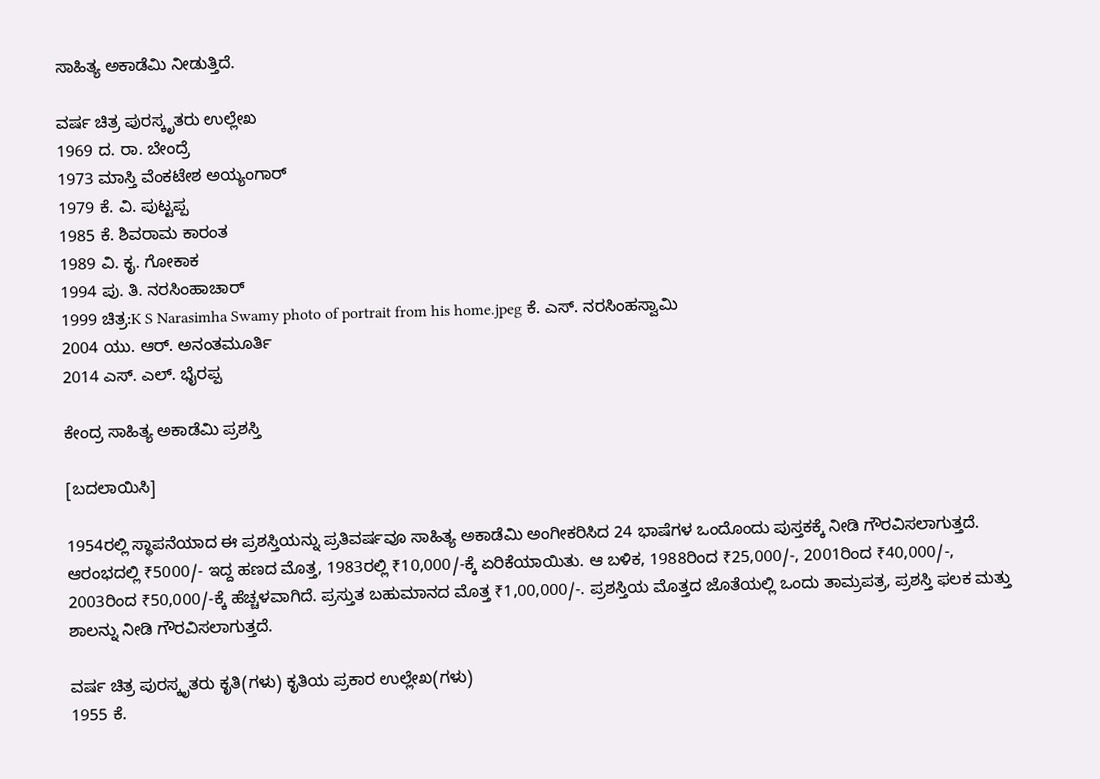ಸಾಹಿತ್ಯ ಅಕಾಡೆಮಿ ನೀಡುತ್ತಿದೆ.

ವರ್ಷ ಚಿತ್ರ ಪುರಸ್ಕೃತರು ಉಲ್ಲೇಖ
1969 ದ. ರಾ. ಬೇಂದ್ರೆ
1973 ಮಾಸ್ತಿ ವೆಂಕಟೇಶ ಅಯ್ಯಂಗಾರ್
1979 ಕೆ. ವಿ. ಪುಟ್ಟಪ್ಪ
1985 ಕೆ. ಶಿವರಾಮ ಕಾರಂತ
1989 ವಿ. ಕೃ. ಗೋಕಾಕ
1994 ಪು. ತಿ. ನರಸಿಂಹಾಚಾರ್
1999 ಚಿತ್ರ:K S Narasimha Swamy photo of portrait from his home.jpeg ಕೆ. ಎಸ್. ನರಸಿಂಹಸ್ವಾಮಿ
2004 ಯು. ಆರ್. ಅನಂತಮೂರ್ತಿ
2014 ಎಸ್. ಎಲ್. ಭೈರಪ್ಪ

ಕೇಂದ್ರ ಸಾಹಿತ್ಯ ಅಕಾಡೆಮಿ ಪ್ರಶಸ್ತಿ

[ಬದಲಾಯಿಸಿ]

1954ರಲ್ಲಿ ಸ್ಥಾಪನೆಯಾದ ಈ ಪ್ರಶಸ್ತಿಯನ್ನು ಪ್ರತಿವರ್ಷವೂ ಸಾಹಿತ್ಯ ಅಕಾಡೆಮಿ ಅಂಗೀಕರಿಸಿದ 24 ಭಾಷೆಗಳ ಒಂದೊಂದು ಪುಸ್ತಕಕ್ಕೆ ನೀಡಿ ಗೌರವಿಸಲಾಗುತ್ತದೆ. ಆರಂಭದಲ್ಲಿ ₹5000/- ಇದ್ದ ಹಣದ ಮೊತ್ತ, 1983ರಲ್ಲಿ ₹10,000/-ಕ್ಕೆ ಏರಿಕೆಯಾಯಿತು. ಆ ಬಳಿಕ, 1988ರಿಂದ ₹25,000/-, 2001ರಿಂದ ₹40,000/-, 2003ರಿಂದ ₹50,000/-ಕ್ಕೆ ಹೆಚ್ಚಳವಾಗಿದೆ. ಪ್ರಸ್ತುತ ಬಹುಮಾನದ ಮೊತ್ತ ₹1,00,000/-. ಪ್ರಶಸ್ತಿಯ ಮೊತ್ತದ ಜೊತೆಯಲ್ಲಿ ಒಂದು ತಾಮ್ರಪತ್ರ, ಪ್ರಶಸ್ತಿ ಫಲಕ ಮತ್ತು ಶಾಲನ್ನು ನೀಡಿ ಗೌರವಿಸಲಾಗುತ್ತದೆ.

ವರ್ಷ ಚಿತ್ರ ಪುರಸ್ಕೃತರು ಕೃತಿ(ಗಳು) ಕೃತಿಯ ಪ್ರಕಾರ ಉಲ್ಲೇಖ(ಗಳು)
1955 ಕೆ.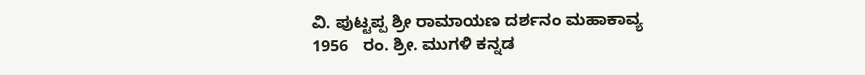ವಿ. ಪುಟ್ಟಪ್ಪ ಶ್ರೀ ರಾಮಾಯಣ ದರ್ಶನಂ ಮಹಾಕಾವ್ಯ
1956   ರಂ. ಶ್ರೀ. ಮುಗಳಿ ಕನ್ನಡ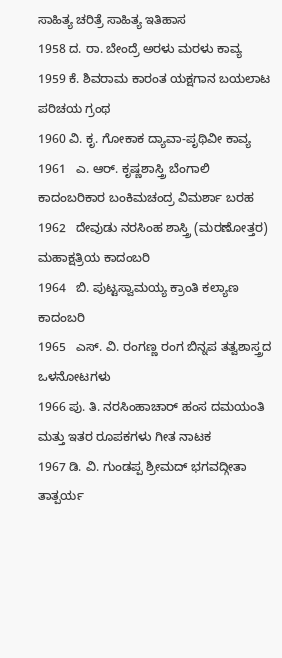ಸಾಹಿತ್ಯ ಚರಿತ್ರೆ ಸಾಹಿತ್ಯ ಇತಿಹಾಸ
1958 ದ. ರಾ. ಬೇಂದ್ರೆ ಅರಳು ಮರಳು ಕಾವ್ಯ
1959 ಕೆ. ಶಿವರಾಮ ಕಾರಂತ ಯಕ್ಷಗಾನ ಬಯಲಾಟ ಪರಿಚಯ ಗ್ರಂಥ
1960 ವಿ. ಕೃ. ಗೋಕಾಕ ದ್ಯಾವಾ-ಪೃಥಿವೀ ಕಾವ್ಯ
1961   ಎ. ಆರ್. ಕೃಷ್ಣಶಾಸ್ತ್ರಿ ಬೆಂಗಾಲಿ ಕಾದಂಬರಿಕಾರ ಬಂಕಿಮಚಂದ್ರ ವಿಮರ್ಶಾ ಬರಹ
1962   ದೇವುಡು ನರಸಿಂಹ ಶಾಸ್ತ್ರಿ (ಮರಣೋತ್ತರ) ಮಹಾಕ್ಷತ್ರಿಯ ಕಾದಂಬರಿ
1964   ಬಿ. ಪುಟ್ಟಸ್ವಾಮಯ್ಯ ಕ್ರಾಂತಿ ಕಲ್ಯಾಣ ಕಾದಂಬರಿ
1965   ಎಸ್. ವಿ. ರಂಗಣ್ಣ ರಂಗ ಬಿನ್ನಪ ತತ್ವಶಾಸ್ತ್ರದ ಒಳನೋಟಗಳು
1966 ಪು. ತಿ. ನರಸಿಂಹಾಚಾರ್ ಹಂಸ ದಮಯಂತಿ ಮತ್ತು ಇತರ ರೂಪಕಗಳು ಗೀತ ನಾಟಕ
1967 ಡಿ. ವಿ. ಗುಂಡಪ್ಪ ಶ್ರೀಮದ್ ಭಗವದ್ಗೀತಾ ತಾತ್ಪರ್ಯ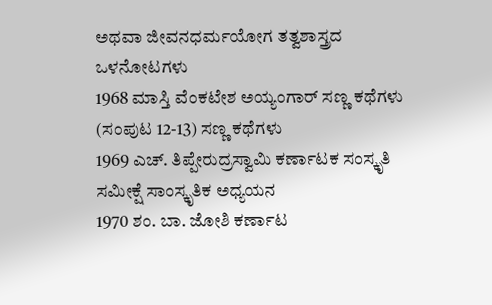ಅಥವಾ ಜೀವನಧರ್ಮಯೋಗ ತತ್ವಶಾಸ್ತ್ರದ ಒಳನೋಟಗಳು
1968 ಮಾಸ್ತಿ ವೆಂಕಟೇಶ ಅಯ್ಯಂಗಾರ್ ಸಣ್ಣ ಕಥೆಗಳು (ಸಂಪುಟ 12-13) ಸಣ್ಣ ಕಥೆಗಳು
1969 ಎಚ್. ತಿಪ್ಪೇರುದ್ರಸ್ವಾಮಿ ಕರ್ಣಾಟಕ ಸಂಸ್ಕೃತಿ ಸಮೀಕ್ಷೆ ಸಾಂಸ್ಕೃತಿಕ ಅಧ್ಯಯನ
1970 ಶಂ. ಬಾ. ಜೋಶಿ ಕರ್ಣಾಟ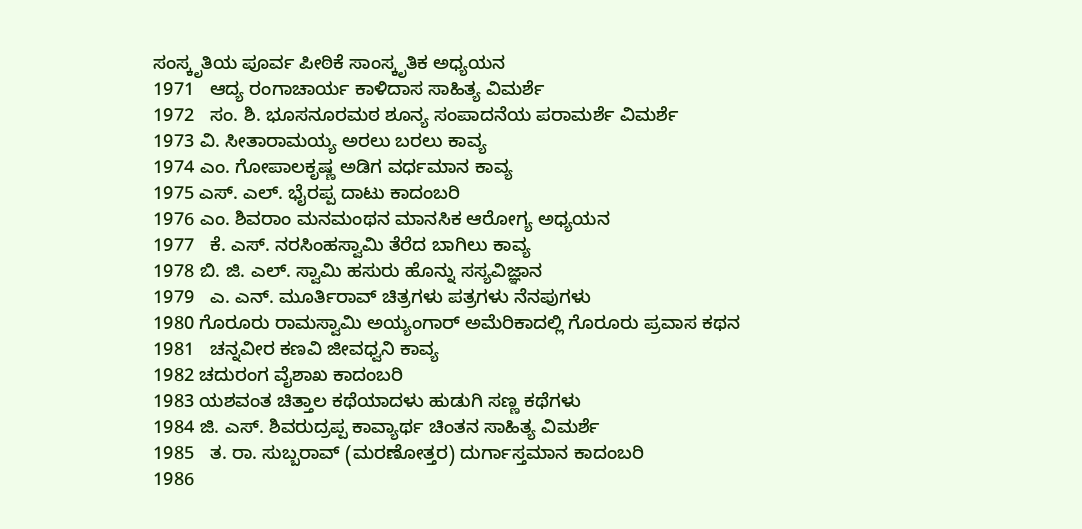ಸಂಸ್ಕೃತಿಯ ಪೂರ್ವ ಪೀಠಿಕೆ ಸಾಂಸ್ಕೃತಿಕ ಅಧ್ಯಯನ
1971   ಆದ್ಯ ರಂಗಾಚಾರ್ಯ ಕಾಳಿದಾಸ ಸಾಹಿತ್ಯ ವಿಮರ್ಶೆ
1972   ಸಂ. ಶಿ. ಭೂಸನೂರಮಠ ಶೂನ್ಯ ಸಂಪಾದನೆಯ ಪರಾಮರ್ಶೆ ವಿಮರ್ಶೆ
1973 ವಿ. ಸೀತಾರಾಮಯ್ಯ ಅರಲು ಬರಲು ಕಾವ್ಯ
1974 ಎಂ. ಗೋಪಾಲಕೃಷ್ಣ ಅಡಿಗ ವರ್ಧಮಾನ ಕಾವ್ಯ
1975 ಎಸ್. ಎಲ್. ಭೈರಪ್ಪ ದಾಟು ಕಾದಂಬರಿ
1976 ಎಂ. ಶಿವರಾಂ ಮನಮಂಥನ ಮಾನಸಿಕ ಆರೋಗ್ಯ ಅಧ್ಯಯನ
1977   ಕೆ. ಎಸ್. ನರಸಿಂಹಸ್ವಾಮಿ ತೆರೆದ ಬಾಗಿಲು ಕಾವ್ಯ
1978 ಬಿ. ಜಿ. ಎಲ್. ಸ್ವಾಮಿ ಹಸುರು ಹೊನ್ನು ಸಸ್ಯವಿಜ್ಞಾನ
1979   ಎ. ಎನ್. ಮೂರ್ತಿರಾವ್ ಚಿತ್ರಗಳು ಪತ್ರಗಳು ನೆನಪುಗಳು
1980 ಗೊರೂರು ರಾಮಸ್ವಾಮಿ ಅಯ್ಯಂಗಾರ್ ಅಮೆರಿಕಾದಲ್ಲಿ ಗೊರೂರು ಪ್ರವಾಸ ಕಥನ
1981   ಚನ್ನವೀರ ಕಣವಿ ಜೀವಧ್ವನಿ ಕಾವ್ಯ
1982 ಚದುರಂಗ ವೈಶಾಖ ಕಾದಂಬರಿ
1983 ಯಶವಂತ ಚಿತ್ತಾಲ ಕಥೆಯಾದಳು ಹುಡುಗಿ ಸಣ್ಣ ಕಥೆಗಳು
1984 ಜಿ. ಎಸ್. ಶಿವರುದ್ರಪ್ಪ ಕಾವ್ಯಾರ್ಥ ಚಿಂತನ ಸಾಹಿತ್ಯ ವಿಮರ್ಶೆ
1985   ತ. ರಾ. ಸುಬ್ಬರಾವ್ (ಮರಣೋತ್ತರ) ದುರ್ಗಾಸ್ತಮಾನ ಕಾದಂಬರಿ
1986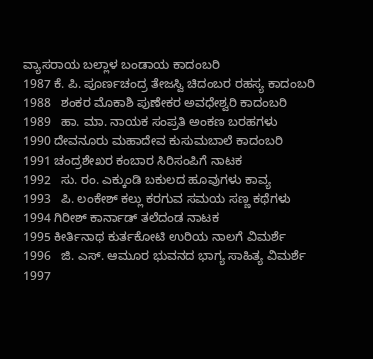ವ್ಯಾಸರಾಯ ಬಲ್ಲಾಳ ಬಂಡಾಯ ಕಾದಂಬರಿ
1987 ಕೆ. ಪಿ. ಪೂರ್ಣಚಂದ್ರ ತೇಜಸ್ವಿ ಚಿದಂಬರ ರಹಸ್ಯ ಕಾದಂಬರಿ
1988   ಶಂಕರ ಮೊಕಾಶಿ ಪುಣೇಕರ ಅವಧೇಶ್ವರಿ ಕಾದಂಬರಿ
1989   ಹಾ. ಮಾ. ನಾಯಕ ಸಂಪ್ರತಿ ಅಂಕಣ ಬರಹಗಳು
1990 ದೇವನೂರು ಮಹಾದೇವ ಕುಸುಮಬಾಲೆ ಕಾದಂಬರಿ
1991 ಚಂದ್ರಶೇಖರ ಕಂಬಾರ ಸಿರಿಸಂಪಿಗೆ ನಾಟಕ
1992   ಸು. ರಂ. ಎಕ್ಕುಂಡಿ ಬಕುಲದ ಹೂವುಗಳು ಕಾವ್ಯ
1993   ಪಿ. ಲಂಕೇಶ್ ಕಲ್ಲು ಕರಗುವ ಸಮಯ ಸಣ್ಣ ಕಥೆಗಳು
1994 ಗಿರೀಶ್ ಕಾರ್ನಾಡ್ ತಲೆದಂಡ ನಾಟಕ
1995 ಕೀರ್ತಿನಾಥ ಕುರ್ತಕೋಟಿ ಉರಿಯ ನಾಲಗೆ ವಿಮರ್ಶೆ
1996   ಜಿ. ಎಸ್. ಆಮೂರ ಭುವನದ ಭಾಗ್ಯ ಸಾಹಿತ್ಯ ವಿಮರ್ಶೆ
1997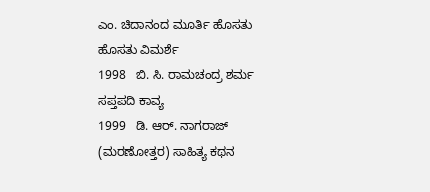ಎಂ. ಚಿದಾನಂದ ಮೂರ್ತಿ ಹೊಸತು ಹೊಸತು ವಿಮರ್ಶೆ
1998   ಬಿ. ಸಿ. ರಾಮಚಂದ್ರ ಶರ್ಮ ಸಪ್ತಪದಿ ಕಾವ್ಯ
1999   ಡಿ. ಆರ್. ನಾಗರಾಜ್ (ಮರಣೋತ್ತರ) ಸಾಹಿತ್ಯ ಕಥನ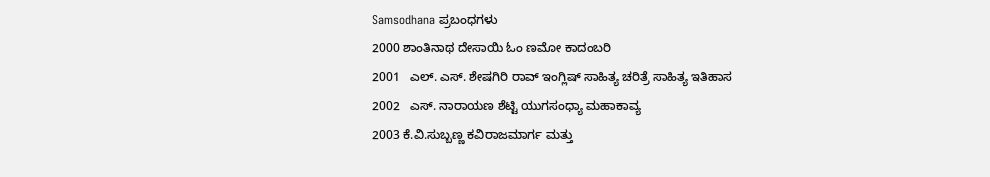Samsodhana ಪ್ರಬಂಧಗಳು
2000 ಶಾಂತಿನಾಥ ದೇಸಾಯಿ ಓಂ ಣಮೋ ಕಾದಂಬರಿ
2001   ಎಲ್. ಎಸ್. ಶೇಷಗಿರಿ ರಾವ್ ಇಂಗ್ಲಿಷ್ ಸಾಹಿತ್ಯ ಚರಿತ್ರೆ ಸಾಹಿತ್ಯ ಇತಿಹಾಸ
2002   ಎಸ್. ನಾರಾಯಣ ಶೆಟ್ಟಿ ಯುಗಸಂಧ್ಯಾ ಮಹಾಕಾವ್ಯ
2003 ಕೆ.ವಿ.ಸುಬ್ಬಣ್ಣ ಕವಿರಾಜಮಾರ್ಗ ಮತ್ತು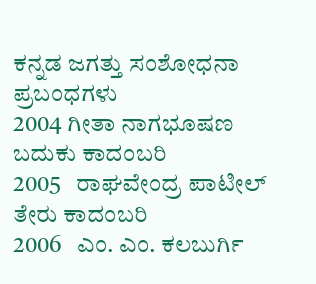ಕನ್ನಡ ಜಗತ್ತು ಸಂಶೋಧನಾ ಪ್ರಬಂಧಗಳು
2004 ಗೀತಾ ನಾಗಭೂಷಣ ಬದುಕು ಕಾದಂಬರಿ
2005   ರಾಘವೇಂದ್ರ ಪಾಟೀಲ್ ತೇರು ಕಾದಂಬರಿ
2006   ಎಂ. ಎಂ. ಕಲಬುರ್ಗಿ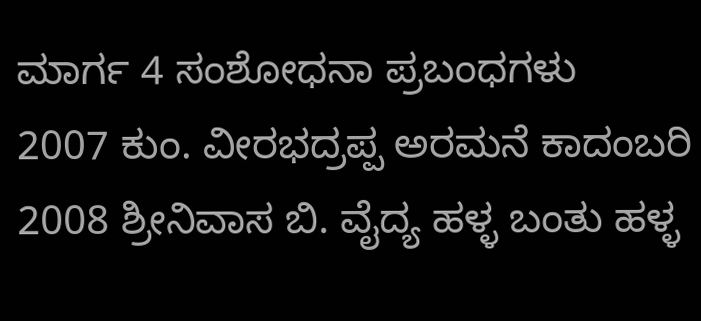ಮಾರ್ಗ 4 ಸಂಶೋಧನಾ ಪ್ರಬಂಧಗಳು
2007 ಕುಂ. ವೀರಭದ್ರಪ್ಪ ಅರಮನೆ ಕಾದಂಬರಿ
2008 ಶ್ರೀನಿವಾಸ ಬಿ. ವೈದ್ಯ ಹಳ್ಳ ಬಂತು ಹಳ್ಳ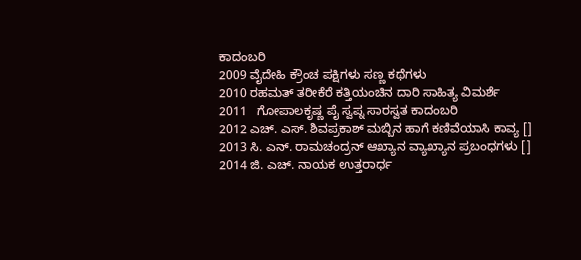ಕಾದಂಬರಿ
2009 ವೈದೇಹಿ ಕ್ರೌಂಚ ಪಕ್ಷಿಗಳು ಸಣ್ಣ ಕಥೆಗಳು
2010 ರಹಮತ್ ತರೀಕೆರೆ ಕತ್ತಿಯಂಚಿನ ದಾರಿ ಸಾಹಿತ್ಯ ವಿಮರ್ಶೆ
2011   ಗೋಪಾಲಕೃಷ್ಣ ಪೈ ಸ್ವಪ್ನ ಸಾರಸ್ವತ ಕಾದಂಬರಿ
2012 ಎಚ್. ಎಸ್. ಶಿವಪ್ರಕಾಶ್ ಮಬ್ಬಿನ ಹಾಗೆ ಕಣಿವೆಯಾಸಿ ಕಾವ್ಯ []
2013 ಸಿ. ಎನ್. ರಾಮಚಂದ್ರನ್ ಆಖ್ಯಾನ ವ್ಯಾಖ್ಯಾನ ಪ್ರಬಂಧಗಳು []
2014 ಜಿ. ಎಚ್. ನಾಯಕ ಉತ್ತರಾರ್ಧ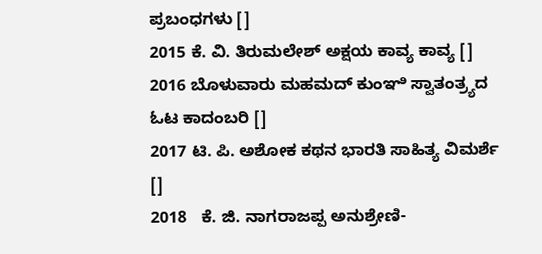ಪ್ರಬಂಧಗಳು []
2015 ಕೆ. ವಿ. ತಿರುಮಲೇಶ್ ಅಕ್ಷಯ ಕಾವ್ಯ ಕಾವ್ಯ []
2016 ಬೊಳುವಾರು ಮಹಮದ್ ಕುಂಞಿ ಸ್ವಾತಂತ್ರ್ಯದ ಓಟ ಕಾದಂಬರಿ []
2017 ಟಿ. ಪಿ. ಅಶೋಕ ಕಥನ ಭಾರತಿ ಸಾಹಿತ್ಯ ವಿಮರ್ಶೆ []
2018   ಕೆ. ಜಿ. ನಾಗರಾಜಪ್ಪ ಅನುಶ್ರೇಣಿ-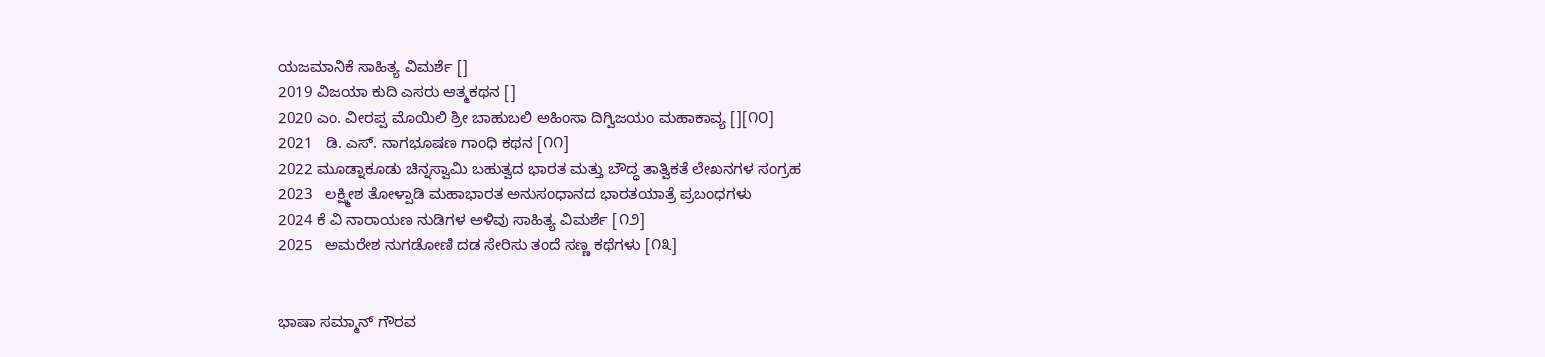ಯಜಮಾನಿಕೆ ಸಾಹಿತ್ಯ ವಿಮರ್ಶೆ []
2019 ವಿಜಯಾ ಕುದಿ ಎಸರು ಆತ್ಮಕಥನ []
2020 ಎಂ. ವೀರಪ್ಪ ಮೊಯಿಲಿ ಶ್ರೀ ಬಾಹುಬಲಿ ಅಹಿಂಸಾ ದಿಗ್ವಿಜಯಂ ಮಹಾಕಾವ್ಯ [][೧೦]
2021   ಡಿ. ಎಸ್. ನಾಗಭೂಷಣ ಗಾಂಧಿ ಕಥನ [೧೧]
2022 ಮೂಡ್ನಾಕೂಡು ಚಿನ್ನಸ್ವಾಮಿ ಬಹುತ್ವದ ಭಾರತ ಮತ್ತು ಬೌದ್ಧ ತಾತ್ವಿಕತೆ ಲೇಖನಗಳ ಸಂಗ್ರಹ
2023   ಲಕ್ಷ್ಮೀಶ ತೋಳ್ಪಾಡಿ ಮಹಾಭಾರತ ಅನುಸಂಧಾನದ ಭಾರತಯಾತ್ರೆ ಪ್ರಬಂಧಗಳು
2024 ಕೆ ವಿ ನಾರಾಯಣ ನುಡಿಗಳ ಅಳಿವು ಸಾಹಿತ್ಯ ವಿಮರ್ಶೆ [೧೨]
2025   ಅಮರೇಶ ನುಗಡೋಣಿ ದಡ ಸೇರಿಸು ತಂದೆ ಸಣ್ಣ ಕಥೆಗಳು [೧೩]


ಭಾಷಾ ಸಮ್ಮಾನ್ ಗೌರವ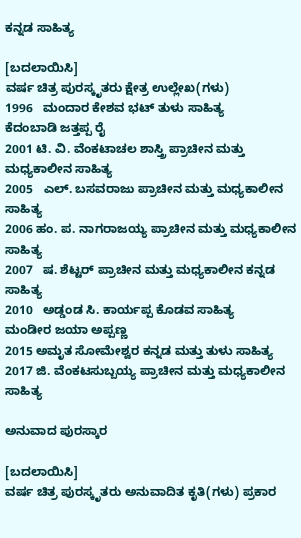ಕನ್ನಡ ಸಾಹಿತ್ಯ

[ಬದಲಾಯಿಸಿ]
ವರ್ಷ ಚಿತ್ರ ಪುರಸ್ಕೃತರು ಕ್ಷೇತ್ರ ಉಲ್ಲೇಖ(ಗಳು)
1996   ಮಂದಾರ ಕೇಶವ ಭಟ್ ತುಳು ಸಾಹಿತ್ಯ
ಕೆದಂಬಾಡಿ ಜತ್ತಪ್ಪ ರೈ
2001 ಟಿ. ವಿ. ವೆಂಕಟಾಚಲ ಶಾಸ್ತ್ರಿ ಪ್ರಾಚೀನ ಮತ್ತು ಮಧ್ಯಕಾಲೀನ ಸಾಹಿತ್ಯ
2005   ಎಲ್. ಬಸವರಾಜು ಪ್ರಾಚೀನ ಮತ್ತು ಮಧ್ಯಕಾಲೀನ ಸಾಹಿತ್ಯ
2006 ಹಂ. ಪ. ನಾಗರಾಜಯ್ಯ ಪ್ರಾಚೀನ ಮತ್ತು ಮಧ್ಯಕಾಲೀನ ಸಾಹಿತ್ಯ
2007   ಷ. ಶೆಟ್ಟರ್ ಪ್ರಾಚೀನ ಮತ್ತು ಮಧ್ಯಕಾಲೀನ ಕನ್ನಡ ಸಾಹಿತ್ಯ
2010   ಅಡ್ಡಂಡ ಸಿ. ಕಾರ್ಯಪ್ಪ ಕೊಡವ ಸಾಹಿತ್ಯ
ಮಂಡೀರ ಜಯಾ ಅಪ್ಪಣ್ಣ
2015 ಅಮೃತ ಸೋಮೇಶ್ವರ ಕನ್ನಡ ಮತ್ತು ತುಳು ಸಾಹಿತ್ಯ
2017 ಜಿ. ವೆಂಕಟಸುಬ್ಬಯ್ಯ ಪ್ರಾಚೀನ ಮತ್ತು ಮಧ್ಯಕಾಲೀನ ಸಾಹಿತ್ಯ

ಅನುವಾದ ಪುರಸ್ಕಾರ

[ಬದಲಾಯಿಸಿ]
ವರ್ಷ ಚಿತ್ರ ಪುರಸ್ಕೃತರು ಅನುವಾದಿತ ಕೃತಿ(ಗಳು) ಪ್ರಕಾರ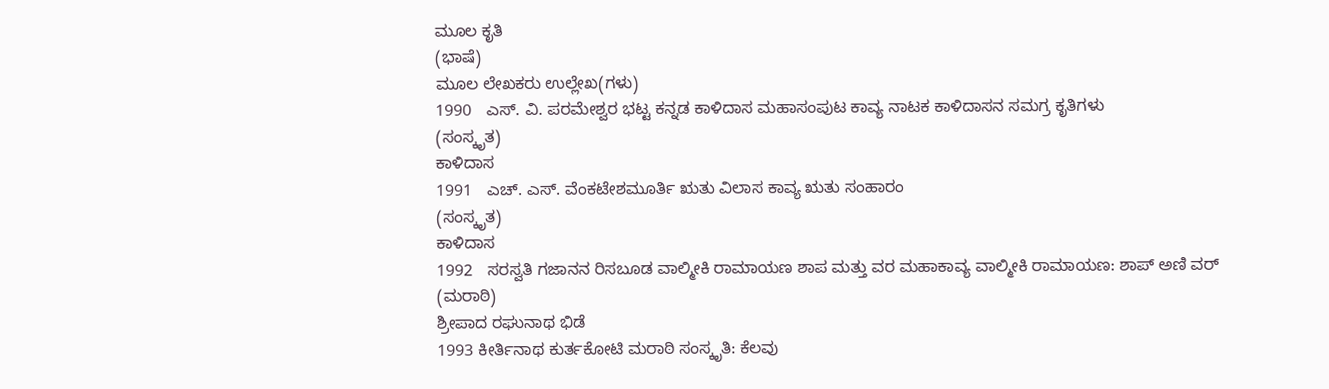ಮೂಲ ಕೃತಿ
(ಭಾಷೆ)
ಮೂಲ ಲೇಖಕರು ಉಲ್ಲೇಖ(ಗಳು)
1990   ಎಸ್. ವಿ. ಪರಮೇಶ್ವರ ಭಟ್ಟ ಕನ್ನಡ ಕಾಳಿದಾಸ ಮಹಾಸಂಪುಟ ಕಾವ್ಯ ನಾಟಕ ಕಾಳಿದಾಸನ ಸಮಗ್ರ ಕೃತಿಗಳು
(ಸಂಸ್ಕೃತ)
ಕಾಳಿದಾಸ
1991   ಎಚ್. ಎಸ್. ವೆಂಕಟೇಶಮೂರ್ತಿ ಋತು ವಿಲಾಸ ಕಾವ್ಯ ಋತು ಸಂಹಾರಂ
(ಸಂಸ್ಕೃತ)
ಕಾಳಿದಾಸ
1992   ಸರಸ್ವತಿ ಗಜಾನನ ರಿಸಬೂಡ ವಾಲ್ಮೀಕಿ ರಾಮಾಯಣ ಶಾಪ ಮತ್ತು ವರ ಮಹಾಕಾವ್ಯ ವಾಲ್ಮೀಕಿ ರಾಮಾಯಣ: ಶಾಪ್ ಅಣಿ ವರ್
(ಮರಾಠಿ)
ಶ್ರೀಪಾದ ರಘುನಾಥ ಭಿಡೆ
1993 ಕೀರ್ತಿನಾಥ ಕುರ್ತಕೋಟಿ ಮರಾಠಿ ಸಂಸ್ಕೃತಿ: ಕೆಲವು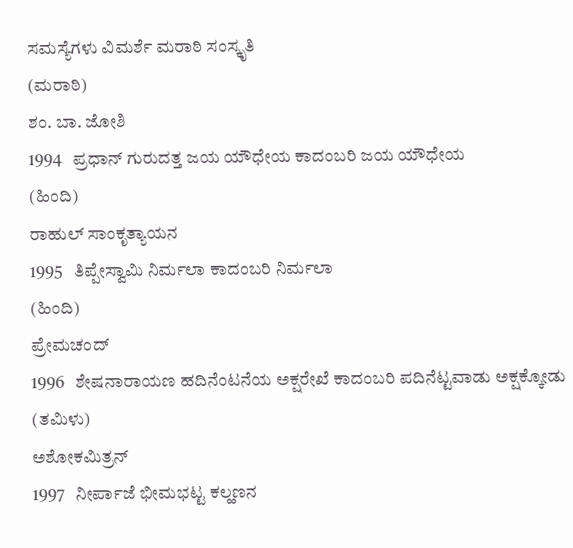ಸಮಸ್ಯೆಗಳು ವಿಮರ್ಶೆ ಮರಾಠಿ ಸಂಸ್ಕೃತಿ
(ಮರಾಠಿ)
ಶಂ. ಬಾ. ಜೋಶಿ
1994   ಪ್ರಧಾನ್ ಗುರುದತ್ತ ಜಯ ಯೌಧೇಯ ಕಾದಂಬರಿ ಜಯ ಯೌಧೇಯ
(ಹಿಂದಿ)
ರಾಹುಲ್ ಸಾಂಕೃತ್ಯಾಯನ
1995   ತಿಪ್ಪೇಸ್ವಾಮಿ ನಿರ್ಮಲಾ ಕಾದಂಬರಿ ನಿರ್ಮಲಾ
(ಹಿಂದಿ)
ಪ್ರೇಮಚಂದ್
1996   ಶೇಷನಾರಾಯಣ ಹದಿನೆಂಟನೆಯ ಅಕ್ಷರೇಖೆ ಕಾದಂಬರಿ ಪದಿನೆಟ್ಟವಾಡು ಅಕ್ಷಕ್ಕೋಡು
(ತಮಿಳು)
ಅಶೋಕಮಿತ್ರನ್
1997   ನೀರ್ಪಾಜೆ ಭೀಮಭಟ್ಟ ಕಲ್ಹಣನ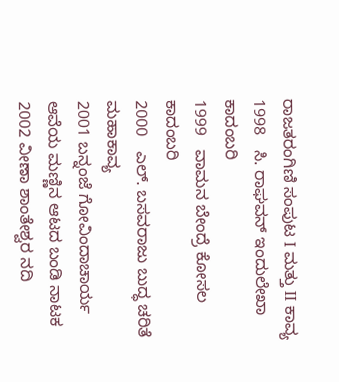ರಾಜತರಂಗಿಣಿ ಸಂಪುಟ I ಮತ್ತು II ಕಾವ್ಯ
1998   ಸಿ. ರಾಘವನ್ ಇಂದುಲೇಖಾ ಕಾದಂಬರಿ
1999   ವಾಮನ ಬೇಂದ್ರೆ ಕೋಸಲ ಕಾದಂಬರಿ
2000   ಎಲ್. ಬಸವರಾಜು ಬುದ್ಧ ಚರಿತೆ ಮಹಾಕಾವ್ಯ
2001 ಬನ್ನಂಜೆ ಗೋವಿಂದಾಚಾರ್ಯ ಆವೆಯ ಮಣ್ಣಿನ ಆಟದ ಬಂಡಿ ನಾಟಕ
2002 ವೀಣಾ ಶಾಂತೇಶ್ವರ ನದಿ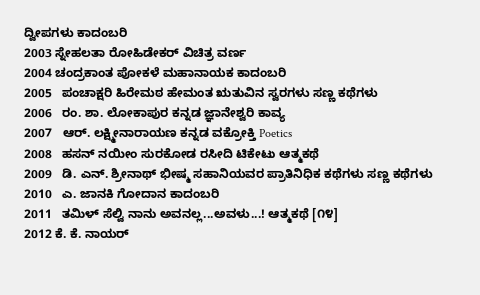ದ್ವೀಪಗಳು ಕಾದಂಬರಿ
2003 ಸ್ನೇಹಲತಾ ರೋಹಿಡೇಕರ್ ವಿಚಿತ್ರ ವರ್ಣ
2004 ಚಂದ್ರಕಾಂತ ಪೋಕಳೆ ಮಹಾನಾಯಕ ಕಾದಂಬರಿ
2005   ಪಂಚಾಕ್ಷರಿ ಹಿರೇಮಠ ಹೇಮಂತ ಋತುವಿನ ಸ್ವರಗಳು ಸಣ್ಣ ಕಥೆಗಳು
2006   ರಂ. ಶಾ. ಲೋಕಾಪುರ ಕನ್ನಡ ಜ್ಞಾನೇಶ್ವರಿ ಕಾವ್ಯ
2007   ಆರ್. ಲಕ್ಷ್ಮೀನಾರಾಯಣ ಕನ್ನಡ ವಕ್ರೋಕ್ತಿ Poetics
2008   ಹಸನ್ ನಯೀಂ ಸುರಕೋಡ ರಸೀದಿ ಟಿಕೇಟು ಆತ್ಮಕಥೆ
2009   ಡಿ. ಎನ್. ಶ್ರೀನಾಥ್ ಭೀಷ್ಮ ಸಹಾನಿಯವರ ಪ್ರಾತಿನಿಧಿಕ ಕಥೆಗಳು ಸಣ್ಣ ಕಥೆಗಳು
2010   ಎ. ಜಾನಕಿ ಗೋದಾನ ಕಾದಂಬರಿ
2011   ತಮಿಳ್ ಸೆಲ್ವಿ ನಾನು ಅವನಲ್ಲ...ಅವಳು...! ಆತ್ಮಕಥೆ [೧೪]
2012 ಕೆ. ಕೆ. ನಾಯರ್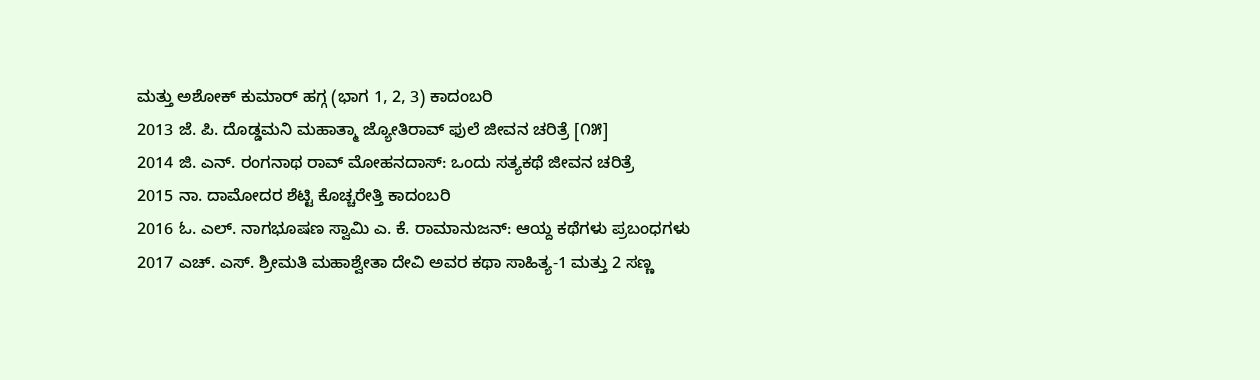ಮತ್ತು ಅಶೋಕ್‌ ಕುಮಾರ್ ಹಗ್ಗ (ಭಾಗ 1, 2, 3) ಕಾದಂಬರಿ
2013 ಜೆ. ಪಿ. ದೊಡ್ಡಮನಿ ಮಹಾತ್ಮಾ ಜ್ಯೋತಿರಾವ್ ಫುಲೆ ಜೀವನ ಚರಿತ್ರೆ [೧೫]
2014 ಜಿ. ಎನ್. ರಂಗನಾಥ ರಾವ್ ಮೋಹನದಾಸ್: ಒಂದು ಸತ್ಯಕಥೆ ಜೀವನ ಚರಿತ್ರೆ
2015 ನಾ. ದಾಮೋದರ ಶೆಟ್ಟಿ ಕೊಚ್ಚರೇತ್ತಿ ಕಾದಂಬರಿ
2016 ಓ. ಎಲ್. ನಾಗಭೂಷಣ ಸ್ವಾಮಿ ಎ. ಕೆ. ರಾಮಾನುಜನ್: ಆಯ್ದ ಕಥೆಗಳು ಪ್ರಬಂಧಗಳು
2017 ಎಚ್. ಎಸ್. ಶ್ರೀಮತಿ ಮಹಾಶ್ವೇತಾ ದೇವಿ ಅವರ ಕಥಾ ಸಾಹಿತ್ಯ-1 ಮತ್ತು 2 ಸಣ್ಣ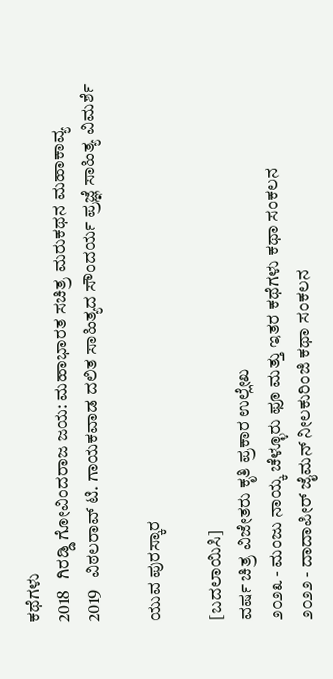ಕಥೆಗಳು
2018   ಗಿರಡ್ಡಿ ಗೋವಿಂದರಾಜ ಜಯ: ಮಹಾಭಾರತ ಸಚಿತ್ರ ಮರುಕಥನ ಮಹಾಕಾವ್ಯ
2019   ವಿಠಲರಾವ್ ಟಿ. ಗಾಯಕವಾಡ ದಲಿತ ಸಾಹಿತ್ಯದ ಸೌಂದರ್ಯ ಪ್ರಜ್ಞೆ ಸಾಹಿತ್ಯ ವಿಮರ್ಶೆ

ಯುವ ಪುರಸ್ಕಾರ

[ಬದಲಾಯಿಸಿ]
ವರ್ಷ ಚಿತ್ರ ವಿಜೇತರು ಕೃತಿ ಪ್ರಕಾರ ಉಲ್ಲೇಖ
೨೦೨೩ - ಮಂಜು ನಾಯ್ಕ ಚೆಳ್ಳೂರು ಫೂ ಮತ್ತು ಇತರ ಕಥೆಗಳು ಕಥಾ ಸಂಕಲನ
೨೦೨೨ - ದಾದಾಪೀರ್‌ ಜೈಮನ್ ನೀಲಕುರಿಂಜಿ ಕಥಾ ಸಂಕಲನ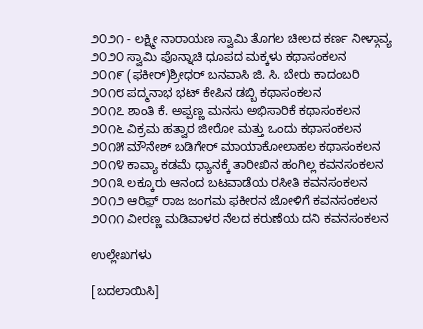೨೦೨೧ - ಲಕ್ಷ್ಮೀ ನಾರಾಯಣ ಸ್ವಾಮಿ ತೊಗಲ ಚೀಲದ ಕರ್ಣ ನೀಳ್ಗಾವ್ಯ
೨೦೨೦ ಸ್ವಾಮಿ ಪೊನ್ನಾಚಿ ಧೂಪದ ಮಕ್ಕಳು ಕಥಾಸಂಕಲನ
೨೦೧೯ (ಫಕೀರ್)ಶ್ರೀಧರ್ ಬನವಾಸಿ ಜಿ. ಸಿ. ಬೇರು ಕಾದಂಬರಿ
೨೦೧೮ ಪದ್ಮನಾಭ ಭಟ್ ಕೇಪಿನ ಡಬ್ಬಿ ಕಥಾಸಂಕಲನ
೨೦೧೭ ಶಾಂತಿ ಕೆ. ಅಪ್ಪಣ್ಣ ಮನಸು ಅಭಿಸಾರಿಕೆ ಕಥಾಸಂಕಲನ
೨೦೧೬ ವಿಕ್ರಮ ಹತ್ವಾರ ಜೀರೋ ಮತ್ತು ಒಂದು ಕಥಾಸಂಕಲನ
೨೦೧೫ ಮೌನೇಶ್ ಬಡಿಗೇರ್ ಮಾಯಾಕೋಲಾಹಲ ಕಥಾಸಂಕಲನ
೨೦೧೪ ಕಾವ್ಯಾ ಕಡಮೆ ಧ್ಯಾನಕ್ಕೆ ತಾರೀಖಿನ ಹಂಗಿಲ್ಲ ಕವನಸಂಕಲನ
೨೦೧೩ ಲಕ್ಕೂರು ಆನಂದ ಬಟವಾಡೆಯ ರಸೀತಿ ಕವನಸಂಕಲನ
೨೦೧೨ ಆರಿಫ಼್ ರಾಜ ಜಂಗಮ ಫಕೀರನ ಜೋಳಿಗೆ ಕವನಸಂಕಲನ
೨೦೧೧ ವೀರಣ್ಣ ಮಡಿವಾಳರ ನೆಲದ ಕರುಣೆಯ ದನಿ ಕವನಸಂಕಲನ

ಉಲ್ಲೇಖಗಳು

[ಬದಲಾಯಿಸಿ]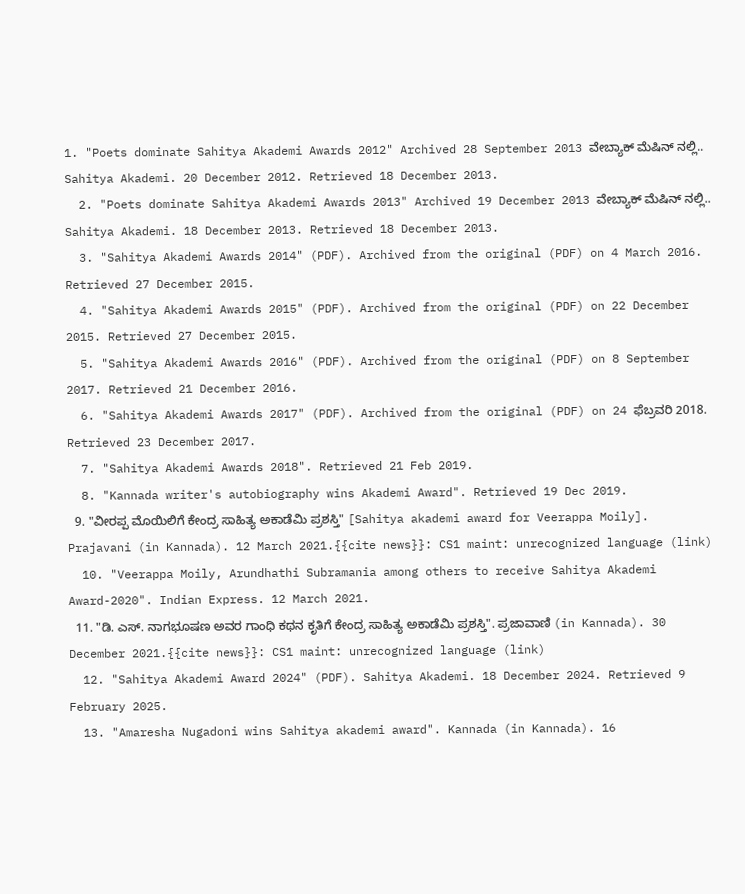1. "Poets dominate Sahitya Akademi Awards 2012" Archived 28 September 2013 ವೇಬ್ಯಾಕ್ ಮೆಷಿನ್ ನಲ್ಲಿ.. Sahitya Akademi. 20 December 2012. Retrieved 18 December 2013.
  2. "Poets dominate Sahitya Akademi Awards 2013" Archived 19 December 2013 ವೇಬ್ಯಾಕ್ ಮೆಷಿನ್ ನಲ್ಲಿ.. Sahitya Akademi. 18 December 2013. Retrieved 18 December 2013.
  3. "Sahitya Akademi Awards 2014" (PDF). Archived from the original (PDF) on 4 March 2016. Retrieved 27 December 2015.
  4. "Sahitya Akademi Awards 2015" (PDF). Archived from the original (PDF) on 22 December 2015. Retrieved 27 December 2015.
  5. "Sahitya Akademi Awards 2016" (PDF). Archived from the original (PDF) on 8 September 2017. Retrieved 21 December 2016.
  6. "Sahitya Akademi Awards 2017" (PDF). Archived from the original (PDF) on 24 ಫೆಬ್ರವರಿ 2018. Retrieved 23 December 2017.
  7. "Sahitya Akademi Awards 2018". Retrieved 21 Feb 2019.
  8. "Kannada writer's autobiography wins Akademi Award". Retrieved 19 Dec 2019.
  9. "ವೀರಪ್ಪ ಮೊಯಿಲಿಗೆ ಕೇಂದ್ರ ಸಾಹಿತ್ಯ ಅಕಾಡೆಮಿ ಪ್ರಶಸ್ತಿ" [Sahitya akademi award for Veerappa Moily]. Prajavani (in Kannada). 12 March 2021.{{cite news}}: CS1 maint: unrecognized language (link)
  10. "Veerappa Moily, Arundhathi Subramania among others to receive Sahitya Akademi Award-2020". Indian Express. 12 March 2021.
  11. "ಡಿ. ಎಸ್. ನಾಗಭೂಷಣ ಅವರ ಗಾಂಧಿ ಕಥನ ಕೃತಿಗೆ ಕೇಂದ್ರ ಸಾಹಿತ್ಯ ಅಕಾಡೆಮಿ ಪ್ರಶಸ್ತಿ". ಪ್ರಜಾವಾಣಿ (in Kannada). 30 December 2021.{{cite news}}: CS1 maint: unrecognized language (link)
  12. "Sahitya Akademi Award 2024" (PDF). Sahitya Akademi. 18 December 2024. Retrieved 9 February 2025.
  13. "Amaresha Nugadoni wins Sahitya akademi award". Kannada (in Kannada). 16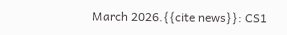March 2026.{{cite news}}: CS1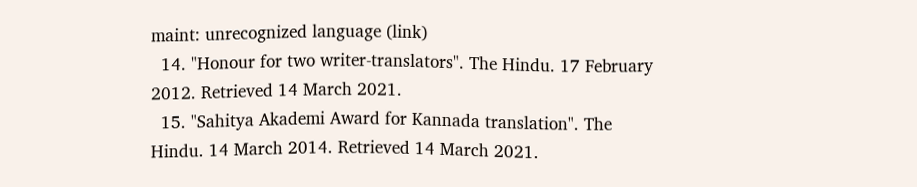maint: unrecognized language (link)
  14. "Honour for two writer-translators". The Hindu. 17 February 2012. Retrieved 14 March 2021.
  15. "Sahitya Akademi Award for Kannada translation". The Hindu. 14 March 2014. Retrieved 14 March 2021.